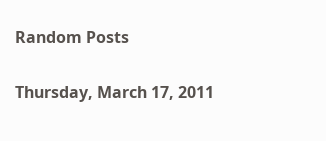Random Posts

Thursday, March 17, 2011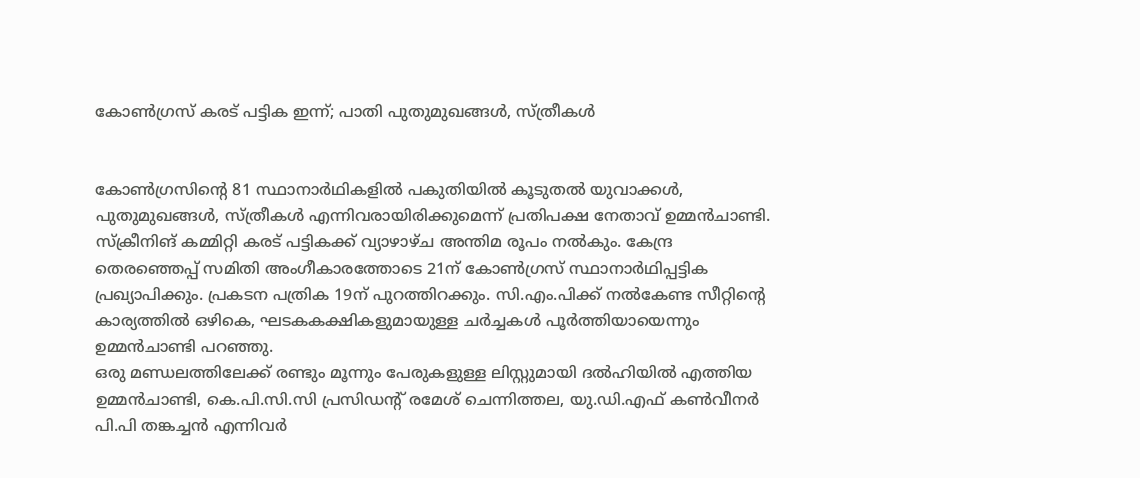കോണ്‍ഗ്രസ് കരട് പട്ടിക ഇന്ന്; പാതി പുതുമുഖങ്ങള്‍, സ്ത്രീകള്‍


കോണ്‍ഗ്രസിന്റെ 81 സ്ഥാനാര്‍ഥികളില്‍ പകുതിയില്‍ കൂടുതല്‍ യുവാക്കള്‍, പുതുമുഖങ്ങള്‍, സ്ത്രീകള്‍ എന്നിവരായിരിക്കുമെന്ന് പ്രതിപക്ഷ നേതാവ് ഉമ്മന്‍ചാണ്ടി. സ്‌ക്രീനിങ് കമ്മിറ്റി കരട് പട്ടികക്ക് വ്യാഴാഴ്ച അന്തിമ രൂപം നല്‍കും. കേന്ദ്ര തെരഞ്ഞെപ്പ് സമിതി അംഗീകാരത്തോടെ 21ന് കോണ്‍ഗ്രസ് സ്ഥാനാര്‍ഥിപ്പട്ടിക പ്രഖ്യാപിക്കും. പ്രകടന പത്രിക 19ന് പുറത്തിറക്കും. സി.എം.പിക്ക് നല്‍കേണ്ട സീറ്റിന്റെ കാര്യത്തില്‍ ഒഴികെ, ഘടകകക്ഷികളുമായുള്ള ചര്‍ച്ചകള്‍ പൂര്‍ത്തിയായെന്നും ഉമ്മന്‍ചാണ്ടി പറഞ്ഞു.
ഒരു മണ്ഡലത്തിലേക്ക് രണ്ടും മൂന്നും പേരുകളുള്ള ലിസ്റ്റുമായി ദല്‍ഹിയില്‍ എത്തിയ ഉമ്മന്‍ചാണ്ടി, കെ.പി.സി.സി പ്രസിഡന്റ് രമേശ് ചെന്നിത്തല, യു.ഡി.എഫ് കണ്‍വീനര്‍ പി.പി തങ്കച്ചന്‍ എന്നിവര്‍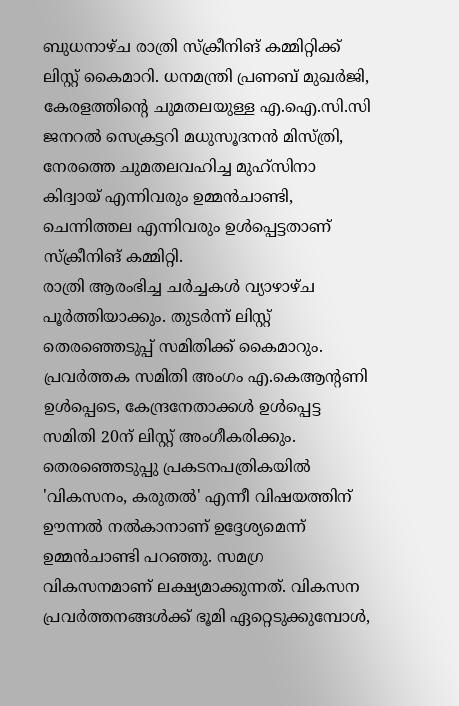ബുധനാഴ്ച രാത്രി സ്‌ക്രീനിങ് കമ്മിറ്റിക്ക് ലിസ്റ്റ് കൈമാറി. ധനമന്ത്രി പ്രണബ് മുഖര്‍ജി, കേരളത്തിന്റെ ചുമതലയുള്ള എ.ഐ.സി.സി ജനറല്‍ സെക്രട്ടറി മധുസൂദനന്‍ മിസ്ത്രി, നേരത്തെ ചുമതലവഹിച്ച മുഹ്‌സിനാ കിദ്വായ് എന്നിവരും ഉമ്മന്‍ചാണ്ടി, ചെന്നിത്തല എന്നിവരും ഉള്‍പ്പെട്ടതാണ് സ്‌ക്രീനിങ് കമ്മിറ്റി.
രാത്രി ആരംഭിച്ച ചര്‍ച്ചകള്‍ വ്യാഴാഴ്ച പൂര്‍ത്തിയാക്കും. തുടര്‍ന്ന് ലിസ്റ്റ് തെരഞ്ഞെടുപ്പ് സമിതിക്ക് കൈമാറും. പ്രവര്‍ത്തക സമിതി അംഗം എ.കെആന്റണി ഉള്‍പ്പെടെ, കേന്ദ്രനേതാക്കള്‍ ഉള്‍പ്പെട്ട സമിതി 20ന് ലിസ്റ്റ് അംഗീകരിക്കും.
തെരഞ്ഞെടുപ്പു പ്രകടനപത്രികയില്‍ 'വികസനം, കരുതല്‍' എന്നീ വിഷയത്തിന് ഊന്നല്‍ നല്‍കാനാണ് ഉദ്ദേശ്യമെന്ന് ഉമ്മന്‍ചാണ്ടി പറഞ്ഞു. സമഗ്ര വികസനമാണ് ലക്ഷ്യമാക്കുന്നത്. വികസന പ്രവര്‍ത്തനങ്ങള്‍ക്ക് ഭൂമി ഏറ്റെടുക്കുമ്പോള്‍,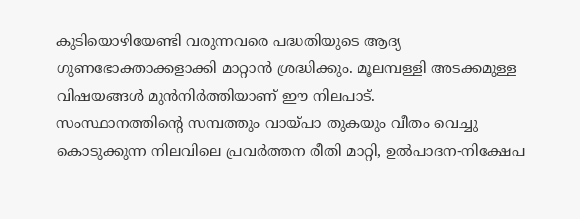കുടിയൊഴിയേണ്ടി വരുന്നവരെ പദ്ധതിയുടെ ആദ്യ ഗുണഭോക്താക്കളാക്കി മാറ്റാന്‍ ശ്രദ്ധിക്കും. മൂലമ്പള്ളി അടക്കമുള്ള വിഷയങ്ങള്‍ മുന്‍നിര്‍ത്തിയാണ് ഈ നിലപാട്.
സംസ്ഥാനത്തിന്റെ സമ്പത്തും വായ്പാ തുകയും വീതം വെച്ചു കൊടുക്കുന്ന നിലവിലെ പ്രവര്‍ത്തന രീതി മാറ്റി, ഉല്‍പാദന-നിക്ഷേപ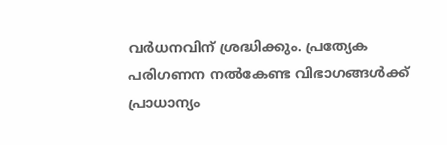വര്‍ധനവിന് ശ്രദ്ധിക്കും. പ്രത്യേക പരിഗണന നല്‍കേണ്ട വിഭാഗങ്ങള്‍ക്ക് പ്രാധാന്യം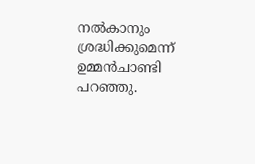നല്‍കാനും ശ്രദ്ധിക്കുമെന്ന് ഉമ്മന്‍ചാണ്ടി പറഞ്ഞു.